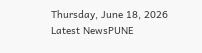Thursday, June 18, 2026
Latest NewsPUNE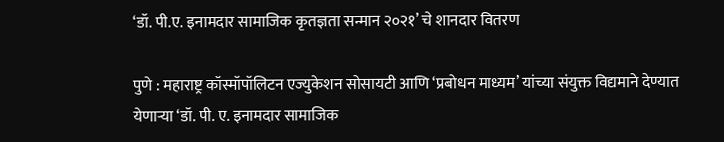‘डॉ. पी.ए. इनामदार सामाजिक कृतज्ञता सन्मान २०२१’ चे शानदार वितरण

पुणे : महाराष्ट्र कॉस्मॉपॉलिटन एज्युकेशन सोसायटी आणि ‘प्रबोधन माध्यम’ यांच्या संयुक्त विद्यमाने देण्यात येणाऱ्या ‘डॉ. पी. ए. इनामदार सामाजिक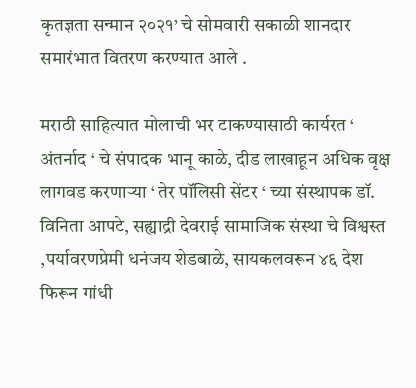कृतज्ञता सन्मान २०२१’ चे सोमवारी सकाळी शानदार समारंभात वितरण करण्यात आले .

मराठी साहित्यात मोलाची भर टाकण्यासाठी कार्यरत ‘ अंतर्नाद ‘ चे संपादक भानू काळे, दीड लाखाहून अधिक वृक्ष लागवड करणाऱ्या ‘ तेर पॉलिसी सेंटर ‘ च्या संस्थापक डॉ. विनिता आपटे, सह्याद्री देवराई सामाजिक संस्था चे विश्वस्त ,पर्यावरणप्रेमी धनंजय शेडबाळे, सायकलवरून ४६ देश फिरून गांधी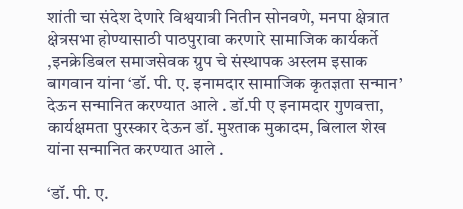शांती चा संदेश देणारे विश्वयात्री नितीन सोनवणे, मनपा क्षेत्रात क्षेत्रसभा होण्यासाठी पाठपुरावा करणारे सामाजिक कार्यकर्ते ,इनक्रेडिबल समाजसेवक ग्रुप चे संस्थापक अस्लम इसाक बागवान यांना ‘डॉ. पी. ए. इनामदार सामाजिक कृतज्ञता सन्मान’ देऊन सन्मानित करण्यात आले . डॉ.पी ए इनामदार गुणवत्ता, कार्यक्षमता पुरस्कार देऊन डॉ. मुश्ताक मुकादम, बिलाल शेख यांना सन्मानित करण्यात आले .

‘डॉ. पी. ए.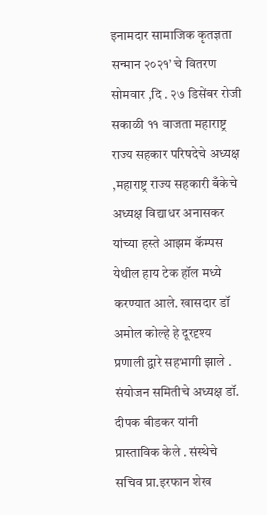इनामदार सामाजिक कृतज्ञता सन्मान २०२१’ चे वितरण सोमवार ,दि . २७ डिसेंबर रोजी सकाळी ११ वाजता महाराष्ट्र राज्य सहकार परिषदेचे अध्यक्ष ,महाराष्ट्र राज्य सहकारी बँकेचे अध्यक्ष विद्याधर अनासकर यांच्या हस्ते आझम कॅम्पस येथील हाय टेक हॉल मध्ये करण्यात आले. खासदार डॉ अमोल कोल्हे हे दूरदृश्य प्रणाली द्वारे सहभागी झाले . संयोजन समितीचे अध्यक्ष डॉ. दीपक बीडकर यांनी प्रास्ताविक केले . संस्थेचे सचिव प्रा.इरफान शेख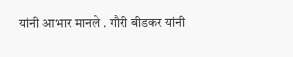यांनी आभार मानले . गौरी बीडकर यांनी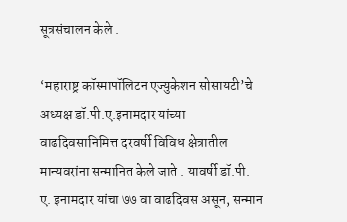सूत्रसंचालन केले .

‘महाराष्ट्र कॉस्मापॉलिटन एज्युकेशन सोसायटी’चे अध्यक्ष डॉ.पी.ए.इनामदार यांच्या वाढदिवसानिमित्त दरवर्षी विविध क्षेत्रातील मान्यवरांना सन्मानित केले जाते . यावर्षी डॉ.पी. ए. इनामदार यांचा ७७ वा वाढदिवस असून, सन्मान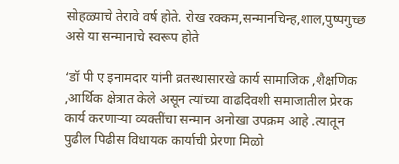सोहळ्याचे तेरावे वर्ष होते. रोख रक्कम,सन्मानचिन्ह,शाल,पुष्पगुच्छ असे या सन्मानाचे स्वरूप होते

‘डॉ पी ए इनामदार यांनी व्रतस्थासारखे कार्य सामाजिक ,शैक्षणिक ,आर्थिक क्षेत्रात केले असून त्यांच्या वाढदिवशी समाजातील प्रेरक कार्य करणाऱ्या व्यक्तींचा सन्मान अनोखा उपक्रम आहे .त्यातून पुढील पिढीस विधायक कार्याची प्रेरणा मिळो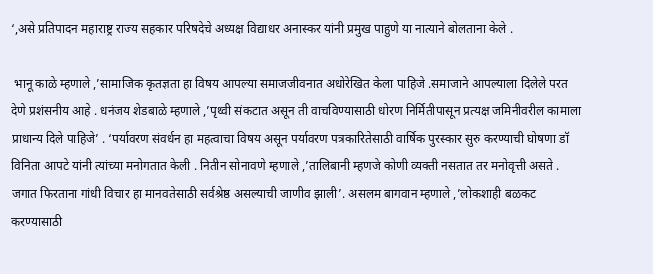‘,असे प्रतिपादन महाराष्ट्र राज्य सहकार परिषदेचे अध्यक्ष विद्याधर अनास्कर यांनी प्रमुख पाहुणे या नात्याने बोलताना केले .

 भानू काळे म्हणाले ,’सामाजिक कृतज्ञता हा विषय आपल्या समाजजीवनात अधोरेखित केला पाहिजे .समाजाने आपल्याला दिलेले परत देणे प्रशंसनीय आहे . धनंजय शेडबाळे म्हणाले ,’पृथ्वी संकटात असून ती वाचविण्यासाठी धोरण निर्मितीपासून प्रत्यक्ष जमिनीवरील कामाला प्राधान्य दिले पाहिजे’ . ‘पर्यावरण संवर्धन हा महत्वाचा विषय असून पर्यावरण पत्रकारितेसाठी वार्षिक पुरस्कार सुरु करण्याची घोषणा डॉ विनिता आपटे यांनी त्यांच्या मनोगतात केली . नितीन सोनावणे म्हणाले ,’तालिबानी म्हणजे कोणी व्यक्ती नसतात तर मनोवृत्ती असते . जगात फिरताना गांधी विचार हा मानवतेसाठी सर्वश्रेष्ठ असल्याची जाणीव झाली’. असलम बागवान म्हणाले ,’लोकशाही बळकट करण्यासाठी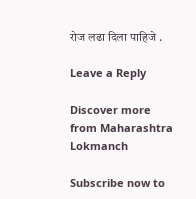रोज लढा दिला पाहिजे .

Leave a Reply

Discover more from Maharashtra Lokmanch

Subscribe now to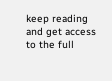keep reading and get access to the full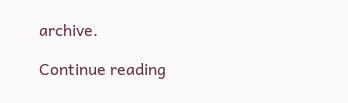archive.

Continue reading